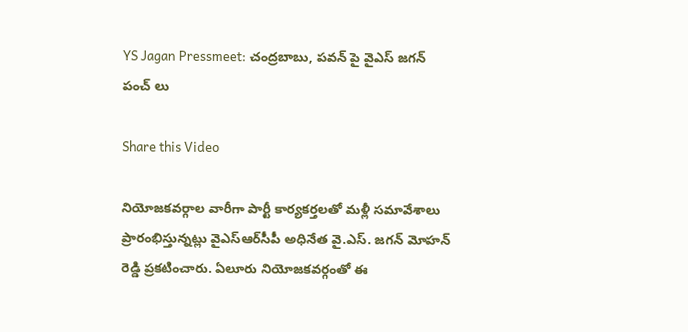YS Jagan Pressmeet: చంద్రబాబు, పవన్ పై వైఎస్ జగన్ పంచ్ లు

Share this Video

నియోజకవర్గాల వారీగా పార్టీ కార్యకర్తలతో మళ్లీ సమావేశాలు ప్రారంభిస్తున్నట్లు వైఎస్‌ఆర్‌సీపీ అధినేత వై.ఎస్. జగన్ మోహన్ రెడ్డి ప్రకటించారు. ఏలూరు నియోజకవర్గంతో ఈ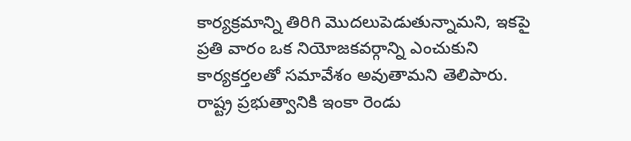కార్యక్రమాన్ని తిరిగి మొదలుపెడుతున్నామని, ఇకపై ప్రతి వారం ఒక నియోజకవర్గాన్ని ఎంచుకుని కార్యకర్తలతో సమావేశం అవుతామని తెలిపారు. రాష్ట్ర ప్రభుత్వానికి ఇంకా రెండు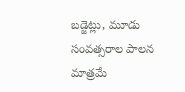బడ్జెట్లు, మూడు సంవత్సరాల పాలన మాత్రమే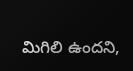మిగిలి ఉందని,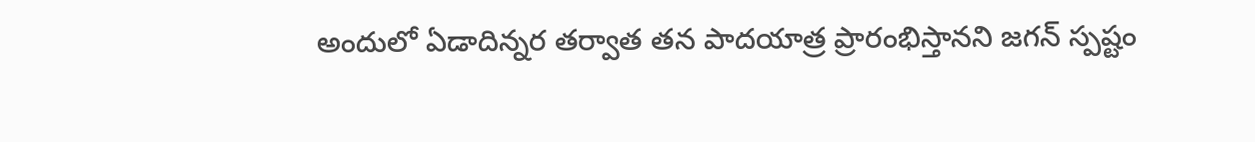అందులో ఏడాదిన్నర తర్వాత తన పాదయాత్ర ప్రారంభిస్తానని జగన్ స్పష్టం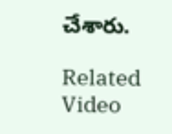చేశారు.

Related Video